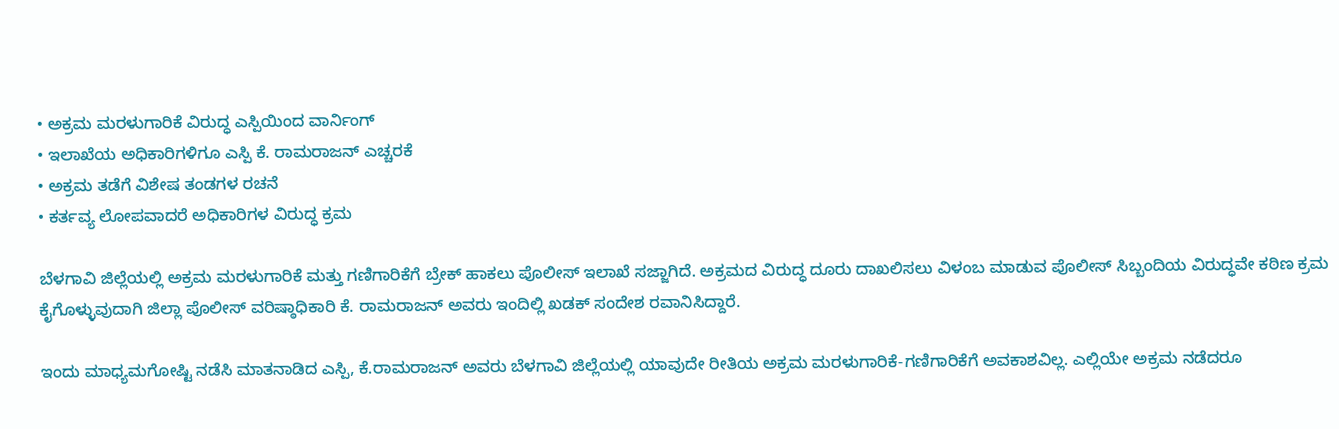• ಅಕ್ರಮ ಮರಳುಗಾರಿಕೆ ವಿರುದ್ಧ ಎಸ್ಪಿಯಿಂದ ವಾರ್ನಿಂಗ್
• ಇಲಾಖೆಯ ಅಧಿಕಾರಿಗಳಿಗೂ ಎಸ್ಪಿ ಕೆ. ರಾಮರಾಜನ್ ಎಚ್ಚರಕೆ
• ಅಕ್ರಮ ತಡೆಗೆ ವಿಶೇಷ ತಂಡಗಳ ರಚನೆ
• ಕರ್ತವ್ಯ ಲೋಪವಾದರೆ ಅಧಿಕಾರಿಗಳ ವಿರುದ್ಧ ಕ್ರಮ

ಬೆಳಗಾವಿ ಜಿಲ್ಲೆಯಲ್ಲಿ ಅಕ್ರಮ ಮರಳುಗಾರಿಕೆ ಮತ್ತು ಗಣಿಗಾರಿಕೆಗೆ ಬ್ರೇಕ್ ಹಾಕಲು ಪೊಲೀಸ್ ಇಲಾಖೆ ಸಜ್ಜಾಗಿದೆ. ಅಕ್ರಮದ ವಿರುದ್ಧ ದೂರು ದಾಖಲಿಸಲು ವಿಳಂಬ ಮಾಡುವ ಪೊಲೀಸ್ ಸಿಬ್ಬಂದಿಯ ವಿರುದ್ಧವೇ ಕಠಿಣ ಕ್ರಮ ಕೈಗೊಳ್ಳುವುದಾಗಿ ಜಿಲ್ಲಾ ಪೊಲೀಸ್ ವರಿಷ್ಠಾಧಿಕಾರಿ ಕೆ. ರಾಮರಾಜನ್ ಅವರು ಇಂದಿಲ್ಲಿ ಖಡಕ್ ಸಂದೇಶ ರವಾನಿಸಿದ್ದಾರೆ.

ಇಂದು ಮಾಧ್ಯಮಗೋಷ್ಟಿ ನಡೆಸಿ ಮಾತನಾಡಿದ ಎಸ್ಪಿ, ಕೆ.ರಾಮರಾಜನ್ ಅವರು ಬೆಳಗಾವಿ ಜಿಲ್ಲೆಯಲ್ಲಿ ಯಾವುದೇ ರೀತಿಯ ಅಕ್ರಮ ಮರಳುಗಾರಿಕೆ-ಗಣಿಗಾರಿಕೆಗೆ ಅವಕಾಶವಿಲ್ಲ. ಎಲ್ಲಿಯೇ ಅಕ್ರಮ ನಡೆದರೂ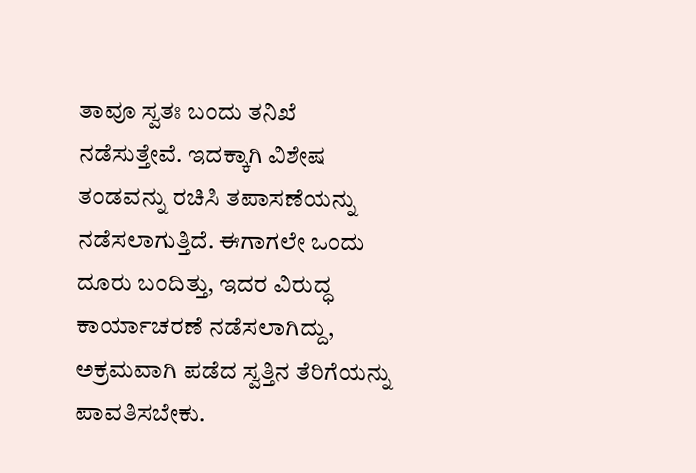ತಾವೂ ಸ್ವತಃ ಬಂದು ತನಿಖೆ ನಡೆಸುತ್ತೇವೆ. ಇದಕ್ಕಾಗಿ ವಿಶೇಷ ತಂಡವನ್ನು ರಚಿಸಿ ತಪಾಸಣೆಯನ್ನು ನಡೆಸಲಾಗುತ್ತಿದೆ. ಈಗಾಗಲೇ ಒಂದು ದೂರು ಬಂದಿತ್ತು, ಇದರ ವಿರುದ್ಧ ಕಾರ್ಯಾಚರಣೆ ನಡೆಸಲಾಗಿದ್ದು, ಅಕ್ರಮವಾಗಿ ಪಡೆದ ಸ್ವತ್ತಿನ ತೆರಿಗೆಯನ್ನು ಪಾವತಿಸಬೇಕು.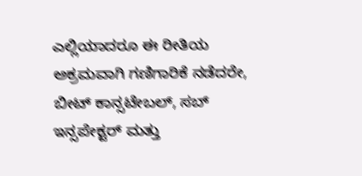ಎಲ್ಲಿಯಾದರೂ ಈ ರೀತಿಯ ಅಕ್ರಮವಾಗಿ ಗಣಿಗಾರಿಕೆ ನಡೆದರೇ, ಬೀಟ್ ಕಾನ್ಸಟೇಬಲ್, ಸಬ್ ಇನ್ಸಪೇಕ್ಟರ್ ಮತ್ತು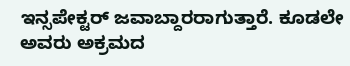ಇನ್ಸಪೇಕ್ಟರ್ ಜವಾಬ್ದಾರರಾಗುತ್ತಾರೆ. ಕೂಡಲೇ ಅವರು ಅಕ್ರಮದ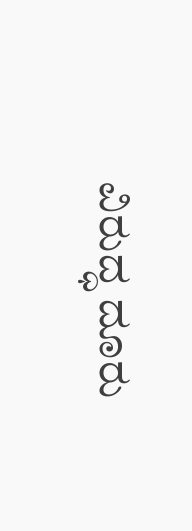ವಿರುದ್ಧ ದೂರು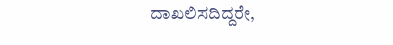ದಾಖಲಿಸದಿದ್ದರೇ,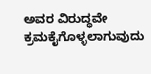ಅವರ ವಿರುದ್ಧವೇ ಕ್ರಮಕೈಗೊಳ್ಳಲಾಗುವುದು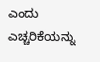ಎಂದು ಎಚ್ಚರಿಕೆಯನ್ನು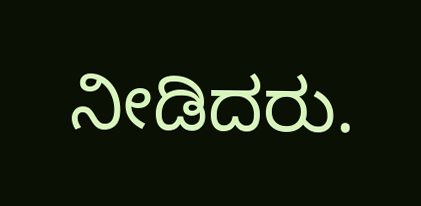ನೀಡಿದರು.